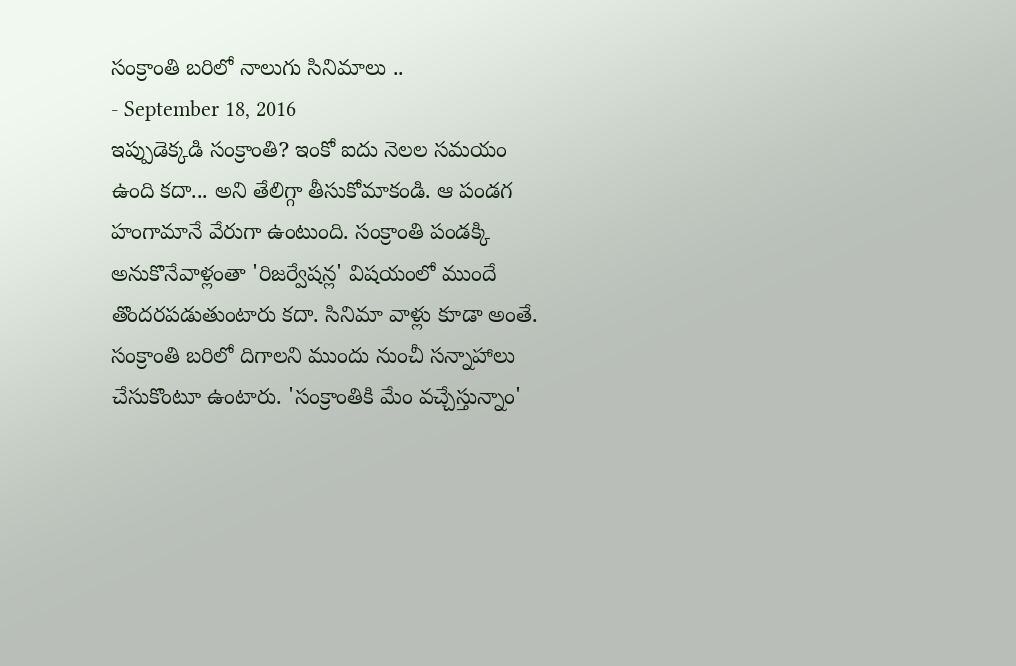సంక్రాంతి బరిలో నాలుగు సినిమాలు ..
- September 18, 2016
ఇప్పుడెక్కడి సంక్రాంతి? ఇంకో ఐదు నెలల సమయం ఉంది కదా... అని తేలిగ్గా తీసుకోమాకండి. ఆ పండగ హంగామానే వేరుగా ఉంటుంది. సంక్రాంతి పండక్కి అనుకొనేవాళ్లంతా 'రిజర్వేషన్ల' విషయంలో ముందే తొందరపడుతుంటారు కదా. సినిమా వాళ్లు కూడా అంతే. సంక్రాంతి బరిలో దిగాలని ముందు నుంచీ సన్నాహాలు చేసుకొంటూ ఉంటారు. 'సంక్రాంతికి మేం వచ్చేస్తున్నాం'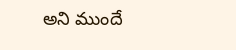అని ముందే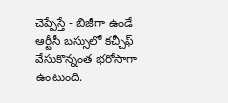చెప్పేస్తే - బిజీగా ఉండే ఆర్టీసీ బస్సులో కచ్చీఫ్ వేసుకొన్నంత భరోసాగా ఉంటుంది.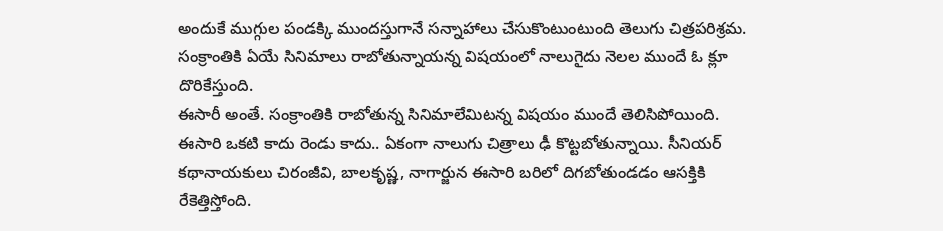అందుకే ముగ్గుల పండక్కి ముందస్తుగానే సన్నాహాలు చేసుకొంటుంటుంది తెలుగు చిత్రపరిశ్రమ. సంక్రాంతికి ఏయే సినిమాలు రాబోతున్నాయన్న విషయంలో నాలుగైదు నెలల ముందే ఓ క్లూ దొరికేస్తుంది.
ఈసారీ అంతే. సంక్రాంతికి రాబోతున్న సినిమాలేమిటన్న విషయం ముందే తెలిసిపోయింది. ఈసారి ఒకటి కాదు రెండు కాదు.. ఏకంగా నాలుగు చిత్రాలు ఢీ కొట్టబోతున్నాయి. సీనియర్ కథానాయకులు చిరంజీవి, బాలకృష్ణ, నాగార్జున ఈసారి బరిలో దిగబోతుండడం ఆసక్తికి రేకెత్తిస్తోంది.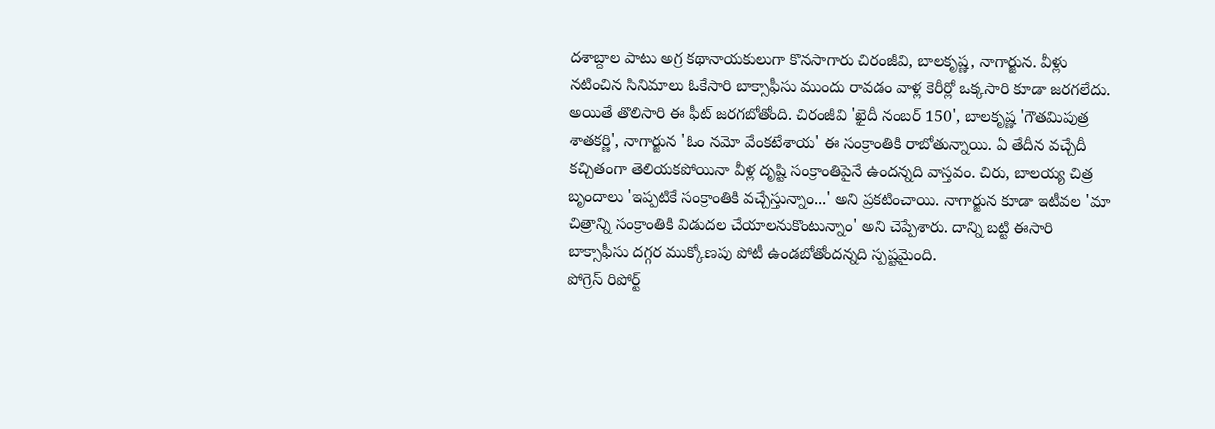దశాబ్దాల పాటు అగ్ర కథానాయకులుగా కొనసాగారు చిరంజీవి, బాలకృష్ణ, నాగార్జున. వీళ్లు నటించిన సినిమాలు ఓకేసారి బాక్సాఫీసు ముందు రావడం వాళ్ల కెరీర్లో ఒక్కసారి కూడా జరగలేదు. అయితే తొలిసారి ఈ ఫీట్ జరగబోతోంది. చిరంజీవి 'ఖైదీ నంబర్ 150', బాలకృష్ణ 'గౌతమిపుత్ర శాతకర్ణి', నాగార్జున 'ఓం నమో వేంకటేశాయ' ఈ సంక్రాంతికి రాబోతున్నాయి. ఏ తేదీన వచ్చేదీ కచ్చితంగా తెలియకపోయినా వీళ్ల దృష్టి సంక్రాంతిపైనే ఉందన్నది వాస్తవం. చిరు, బాలయ్య చిత్ర బృందాలు 'ఇప్పటికే సంక్రాంతికి వచ్చేస్తున్నాం...' అని ప్రకటించాయి. నాగార్జున కూడా ఇటీవల 'మా చిత్రాన్ని సంక్రాంతికి విడుదల చేయాలనుకొంటున్నాం' అని చెప్పేశారు. దాన్ని బట్టి ఈసారి బాక్సాఫీసు దగ్గర ముక్కోణపు పోటీ ఉండబోతోందన్నది స్పష్టమైంది.
పోగ్రెస్ రిపోర్ట్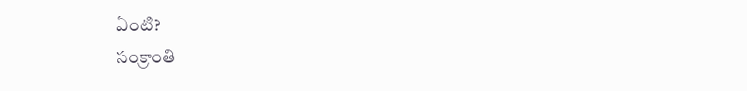ఏంటి?
సంక్రాంతి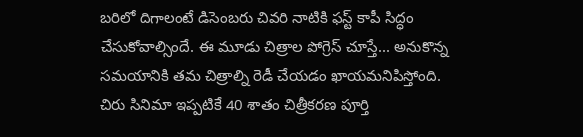బరిలో దిగాలంటే డిసెంబరు చివరి నాటికి ఫస్ట్ కాపీ సిద్ధం చేసుకోవాల్సిందే. ఈ మూడు చిత్రాల పోగ్రెస్ చూస్తే... అనుకొన్న సమయానికి తమ చిత్రాల్ని రెడీ చేయడం ఖాయమనిపిస్తోంది. చిరు సినిమా ఇప్పటికే 40 శాతం చిత్రీకరణ పూర్తి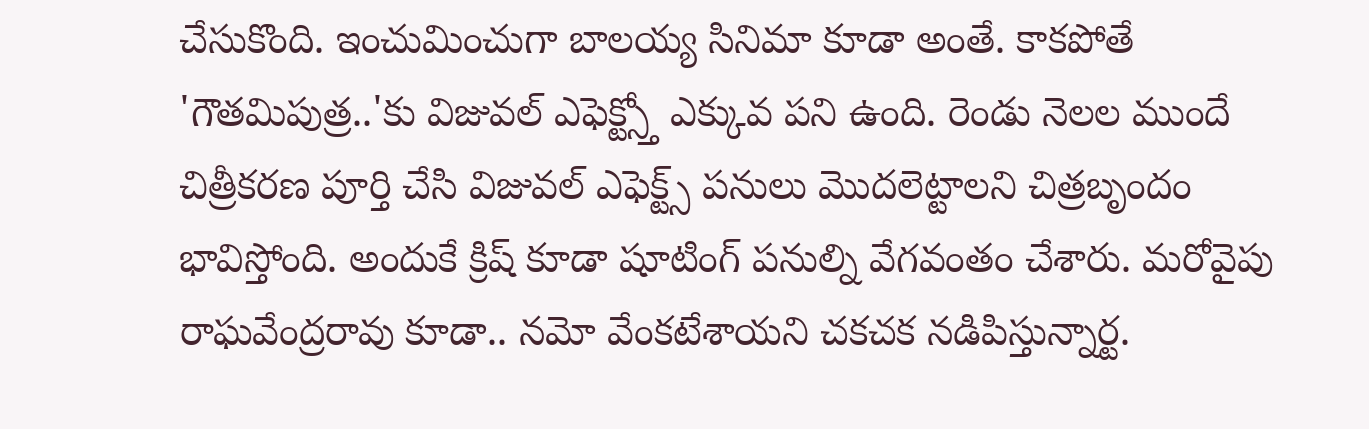చేసుకొంది. ఇంచుమించుగా బాలయ్య సినిమా కూడా అంతే. కాకపోతే 'గౌతమిపుత్ర..'కు విజువల్ ఎఫెక్ట్స్తో ఎక్కువ పని ఉంది. రెండు నెలల ముందే చిత్రీకరణ పూర్తి చేసి విజువల్ ఎఫెక్ట్స్ పనులు మొదలెట్టాలని చిత్రబృందం భావిస్తోంది. అందుకే క్రిష్ కూడా షూటింగ్ పనుల్ని వేగవంతం చేశారు. మరోవైపు రాఘవేంద్రరావు కూడా.. నమో వేంకటేశాయని చకచక నడిపిస్తున్నార్ట.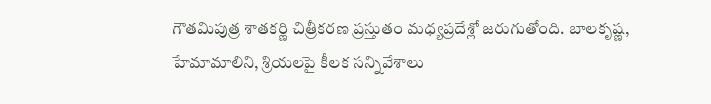గౌతమిపుత్ర శాతకర్ణి చిత్రీకరణ ప్రస్తుతం మధ్యప్రదేశ్లో జరుగుతోంది. బాలకృష్ణ, హేమామాలిని, శ్రియలపై కీలక సన్నివేశాలు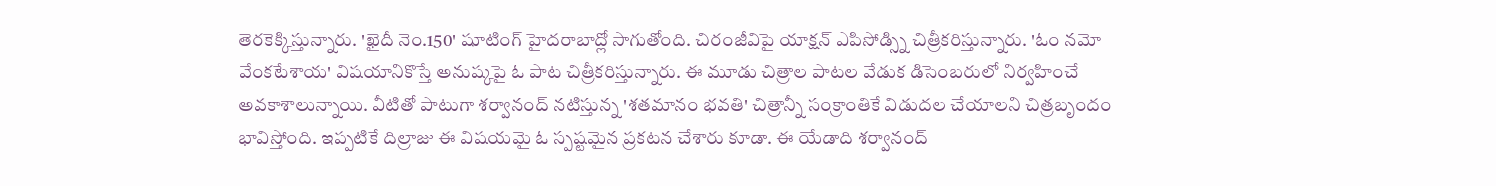తెరకెక్కిస్తున్నారు. 'ఖైదీ నెం.150' షూటింగ్ హైదరాబాద్లో సాగుతోంది. చిరంజీవిపై యాక్షన్ ఎపిసోడ్స్ని చిత్రీకరిస్తున్నారు. 'ఓం నమో వేంకటేశాయ' విషయానికొస్తే అనుష్కపై ఓ పాట చిత్రీకరిస్తున్నారు. ఈ మూడు చిత్రాల పాటల వేడుక డిసెంబరులో నిర్వహించే అవకాశాలున్నాయి. వీటితో పాటుగా శర్వానంద్ నటిస్తున్న 'శతమానం భవతి' చిత్రాన్నీ సంక్రాంతికే విడుదల చేయాలని చిత్రబృందం భావిస్తోంది. ఇప్పటికే దిల్రాజు ఈ విషయమై ఓ స్పష్టమైన ప్రకటన చేశారు కూడా. ఈ యేడాది శర్వానంద్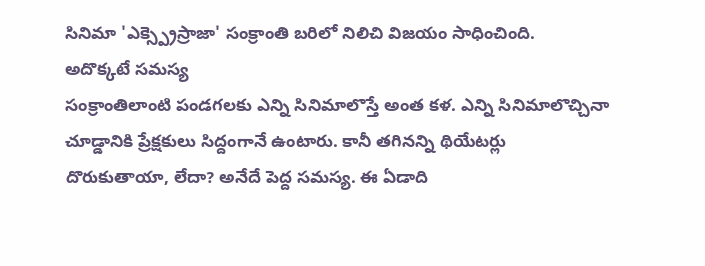సినిమా 'ఎక్స్ప్రెస్రాజా' సంక్రాంతి బరిలో నిలిచి విజయం సాధించింది.
అదొక్కటే సమస్య
సంక్రాంతిలాంటి పండగలకు ఎన్ని సినిమాలొస్తే అంత కళ. ఎన్ని సినిమాలొచ్చినా చూడ్డానికి ప్రేక్షకులు సిద్దంగానే ఉంటారు. కానీ తగినన్ని థియేటర్లు దొరుకుతాయా, లేదా? అనేదే పెద్ద సమస్య. ఈ ఏడాది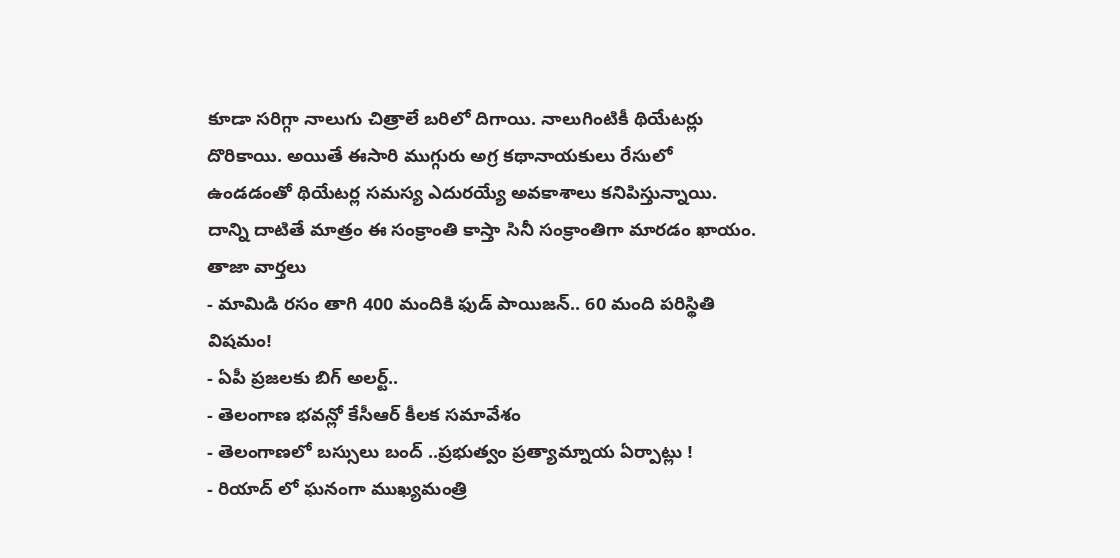కూడా సరిగ్గా నాలుగు చిత్రాలే బరిలో దిగాయి. నాలుగింటికీ థియేటర్లు దొరికాయి. అయితే ఈసారి ముగ్గురు అగ్ర కథానాయకులు రేసులో ఉండడంతో థియేటర్ల సమస్య ఎదురయ్యే అవకాశాలు కనిపిస్తున్నాయి. దాన్ని దాటితే మాత్రం ఈ సంక్రాంతి కాస్తా సినీ సంక్రాంతిగా మారడం ఖాయం.
తాజా వార్తలు
- మామిడి రసం తాగి 400 మందికి ఫుడ్ పాయిజన్.. 60 మంది పరిస్థితి విషమం!
- ఏపీ ప్రజలకు బిగ్ అలర్ట్..
- తెలంగాణ భవన్లో కేసీఆర్ కీలక సమావేశం
- తెలంగాణలో బస్సులు బంద్ ..ప్రభుత్వం ప్రత్యామ్నాయ ఏర్పాట్లు !
- రియాద్ లో ఘనంగా ముఖ్యమంత్రి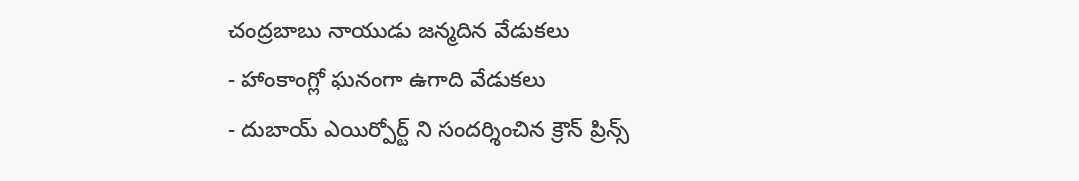చంద్రబాబు నాయుడు జన్మదిన వేడుకలు
- హాంకాంగ్లో ఘనంగా ఉగాది వేడుకలు
- దుబాయ్ ఎయిర్పోర్ట్ ని సందర్శించిన క్రౌన్ ప్రిన్స్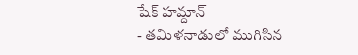షేక్ హమ్దాన్
- తమిళనాడులో ముగిసిన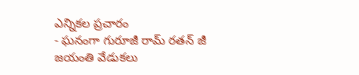ఎన్నికల ప్రచారం
- ఘనంగా గురూజీ రామ్ రతన్ జీ జయంతి వేడుకలు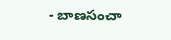- బాణసంచా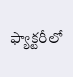ఫ్యాక్టరీలో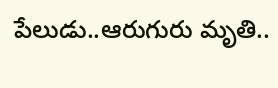పేలుడు..ఆరుగురు మృతి..